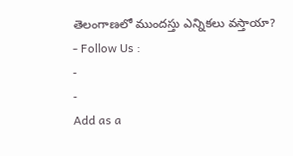తెలంగాణలో ముందస్తు ఎన్నికలు వస్తాయా?
- Follow Us :
-
-
Add as a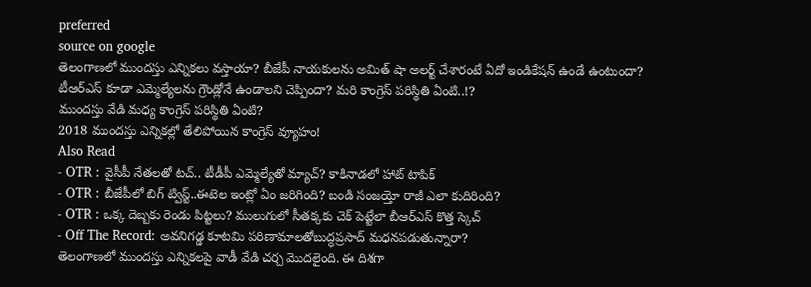preferred
source on google
తెలంగాణలో ముందస్తు ఎన్నికలు వస్తాయా? బీజేపీ నాయకులను అమిత్ షా అలర్ట్ చేశారంటే ఏదో ఇండికేషన్ ఉండే ఉంటుందా? టీఆర్ఎస్ కూడా ఎమ్మెల్యేలను గ్రౌండ్లోనే ఉండాలని చెప్పిందా? మరి కాంగ్రెస్ పరిస్థితి ఏంటి..!?
ముందస్తు వేడి మధ్య కాంగ్రెస్ పరిస్థితి ఏంటి?
2018 ముందస్తు ఎన్నికల్లో తేలిపోయిన కాంగ్రెస్ వ్యూహం!
Also Read
- OTR : వైసీపీ నేతలతో టచ్.. టీడీపీ ఎమ్మెల్యేతో మ్యాచ్? కాకినాడలో హాట్ టాపిక్
- OTR : బీజేపీలో బిగ్ ట్విస్ట్..ఈటెల ఇంట్లో ఏం జరిగింది? బండి సంజయ్తో రాజీ ఎలా కుదిరింది?
- OTR : ఒక్క దెబ్బకు రెండు పిట్టలు? ములుగులో సీతక్కకు చెక్ పెట్టేలా బీఆర్ఎస్ కొత్త స్కెచ్
- Off The Record: అవనిగడ్డ కూటమి పరిణామాలతోబుద్ధప్రసాద్ మధనపడుతున్నారా?
తెలంగాణలో ముందస్తు ఎన్నికలపై వాడీ వేడి చర్చ మొదలైంది. ఈ దిశగా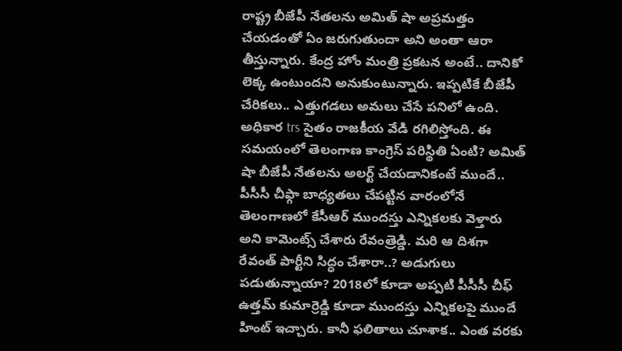రాష్ట్ర బీజేపీ నేతలను అమిత్ షా అప్రమత్తం చేయడంతో ఏం జరుగుతుందా అని అంతా ఆరా తీస్తున్నారు. కేంద్ర హోం మంత్రి ప్రకటన అంటే.. దానికో లెక్క ఉంటుందని అనుకుంటున్నారు. ఇప్పటికే బీజేపీ చేరికలు.. ఎత్తుగడలు అమలు చేసే పనిలో ఉంది. అధికార trs సైతం రాజకీయ వేడి రగిలిస్తోంది. ఈ సమయంలో తెలంగాణ కాంగ్రెస్ పరిస్థితి ఏంటి? అమిత్ షా బీజేపీ నేతలను అలర్ట్ చేయడానికంటే ముందే.. పీసీసీ చీఫ్గా బాధ్యతలు చేపట్టిన వారంలోనే తెలంగాణలో కేసీఆర్ ముందస్తు ఎన్నికలకు వెళ్తారు అని కామెంట్స్ చేశారు రేవంత్రెడ్డి. మరి ఆ దిశగా రేవంత్ పార్టీని సిద్ధం చేశారా..? అడుగులు పడుతున్నాయా? 2018లో కూడా అప్పటి పీసీసీ చీఫ్ ఉత్తమ్ కుమార్రెడ్డి కూడా ముందస్తు ఎన్నికలపై ముందే హింట్ ఇచ్చారు. కానీ ఫలితాలు చూశాక.. ఎంత వరకు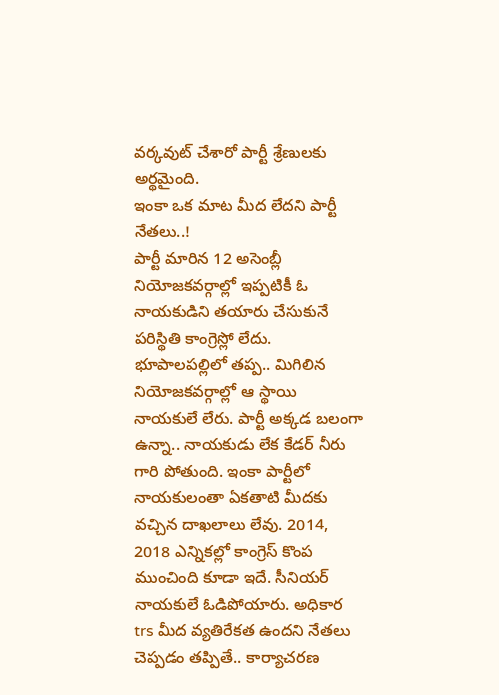వర్కవుట్ చేశారో పార్టీ శ్రేణులకు అర్థమైంది.
ఇంకా ఒక మాట మీద లేదని పార్టీ నేతలు..!
పార్టీ మారిన 12 అసెంబ్లీ నియోజకవర్గాల్లో ఇప్పటికీ ఓ నాయకుడిని తయారు చేసుకునే పరిస్థితి కాంగ్రెస్లో లేదు. భూపాలపల్లిలో తప్ప.. మిగిలిన నియోజకవర్గాల్లో ఆ స్థాయి నాయకులే లేరు. పార్టీ అక్కడ బలంగా ఉన్నా.. నాయకుడు లేక కేడర్ నీరు గారి పోతుంది. ఇంకా పార్టీలో నాయకులంతా ఏకతాటి మీదకు వచ్చిన దాఖలాలు లేవు. 2014, 2018 ఎన్నికల్లో కాంగ్రెస్ కొంప ముంచింది కూడా ఇదే. సీనియర్ నాయకులే ఓడిపోయారు. అధికార trs మీద వ్యతిరేకత ఉందని నేతలు చెప్పడం తప్పితే.. కార్యాచరణ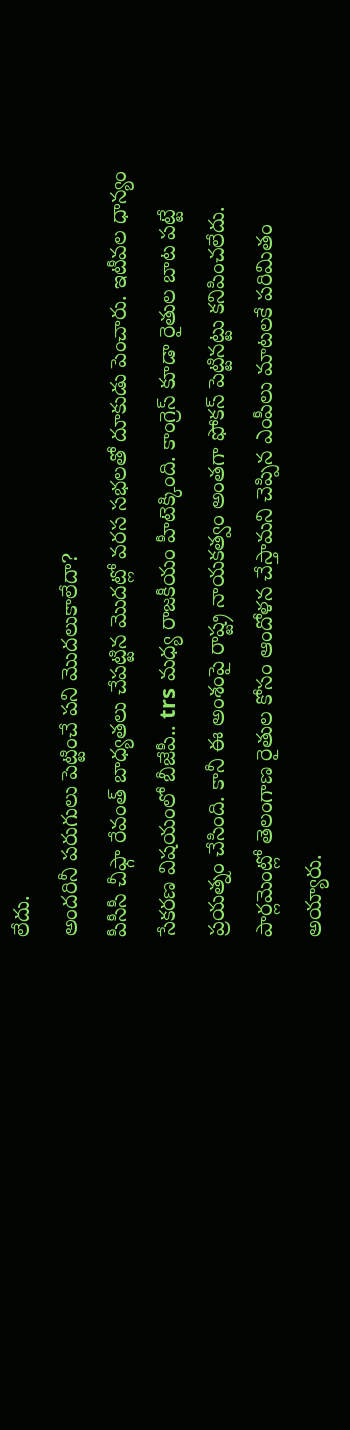లేదు.
అందరినీ పరుగులు పెట్టించే పని మొదలుకాలేదా?
పీసీసీ చీఫ్గా రేవంత్ బాధ్యతలు చేపట్టిన మొదట్లో వరస సభలతో దూకుడు పెంచారు. ఇటీవల ధాన్యం సేకరణ విషయంలో బీజేపీ.. trs మధ్య రాజకీయం హీటెక్కింది. కాంగ్రెస్ కూడా రైతుల బాట పట్టే ప్రయత్నం చేసింది. కానీ ఈ అంశంపై రాష్ట్ర నాయకత్వం అంతగా ఫోకస్ పెట్టినట్టు కనిపించలేదు. పార్లమెంట్లో తెలంగాణ రైతుల కోసం ఆందోళన చేస్తామని చెప్పిన ఎంపీలు మాటలకే పరిమితం అయ్యారు.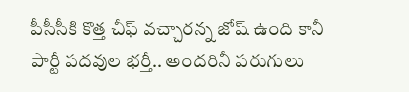పీసీసీకి కొత్త చీఫ్ వచ్చారన్న జోష్ ఉంది కానీ పార్టీ పదవుల భర్తీ.. అందరినీ పరుగులు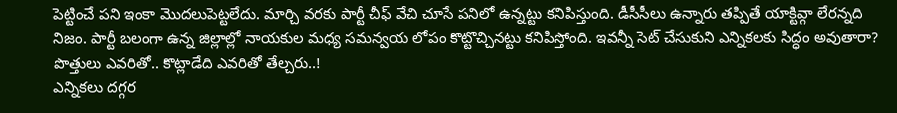పెట్టించే పని ఇంకా మొదలుపెట్టలేదు. మార్చి వరకు పార్టీ చీఫ్ వేచి చూసే పనిలో ఉన్నట్టు కనిపిస్తుంది. డీసీసీలు ఉన్నారు తప్పితే యాక్టివ్గా లేరన్నది నిజం. పార్టీ బలంగా ఉన్న జిల్లాల్లో నాయకుల మధ్య సమన్వయ లోపం కొట్టొచ్చినట్టు కనిపిస్తోంది. ఇవన్నీ సెట్ చేసుకుని ఎన్నికలకు సిద్ధం అవుతారా?
పొత్తులు ఎవరితో.. కొట్లాడేది ఎవరితో తేల్చరు..!
ఎన్నికలు దగ్గర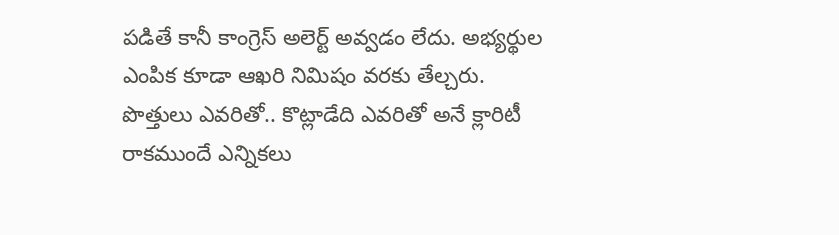పడితే కానీ కాంగ్రెస్ అలెర్ట్ అవ్వడం లేదు. అభ్యర్థుల ఎంపిక కూడా ఆఖరి నిమిషం వరకు తేల్చరు. పొత్తులు ఎవరితో.. కొట్లాడేది ఎవరితో అనే క్లారిటీ రాకముందే ఎన్నికలు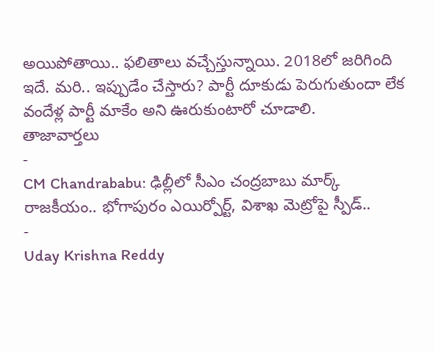అయిపోతాయి.. ఫలితాలు వచ్చేస్తున్నాయి. 2018లో జరిగింది ఇదే. మరి.. ఇప్పుడేం చేస్తారు? పార్టీ దూకుడు పెరుగుతుందా లేక వందేళ్ల పార్టీ మాకేం అని ఊరుకుంటారో చూడాలి.
తాజావార్తలు
-
CM Chandrababu: ఢిల్లీలో సీఎం చంద్రబాబు మార్క్ రాజకీయం.. భోగాపురం ఎయిర్పోర్ట్, విశాఖ మెట్రోపై స్పీడ్..
-
Uday Krishna Reddy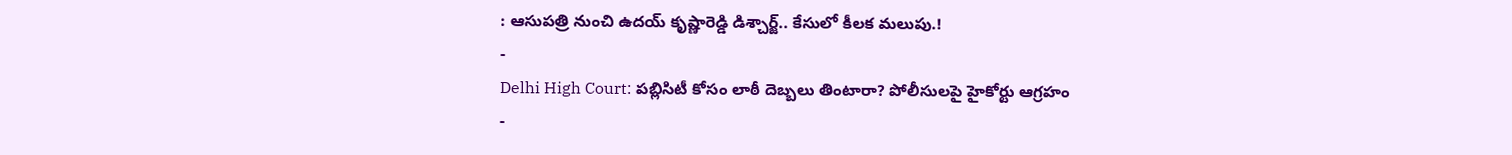: ఆసుపత్రి నుంచి ఉదయ్ కృష్ణారెడ్డి డిశ్చార్జ్.. కేసులో కీలక మలుపు.!
-
Delhi High Court: పబ్లిసిటీ కోసం లాఠీ దెబ్బలు తింటారా? పోలీసులపై హైకోర్టు ఆగ్రహం
-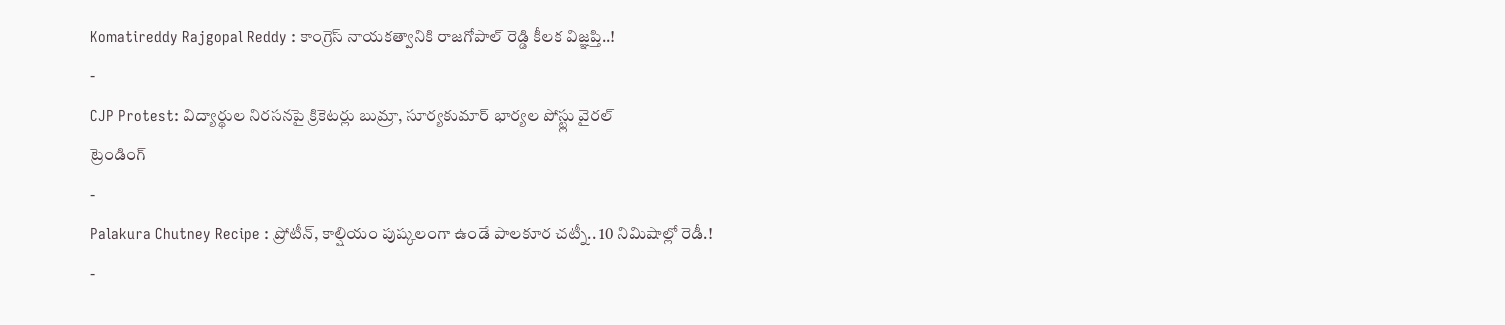Komatireddy Rajgopal Reddy : కాంగ్రెస్ నాయకత్వానికి రాజగోపాల్ రెడ్డి కీలక విజ్ఞప్తి..!
-
CJP Protest: విద్యార్థుల నిరసనపై క్రికెటర్లు బుమ్రా, సూర్యకుమార్ భార్యల పోస్ట్లు వైరల్
ట్రెండింగ్
-
Palakura Chutney Recipe : ప్రోటీన్, కాల్షియం పుష్కలంగా ఉండే పాలకూర చట్నీ.. 10 నిమిషాల్లో రెడీ.!
-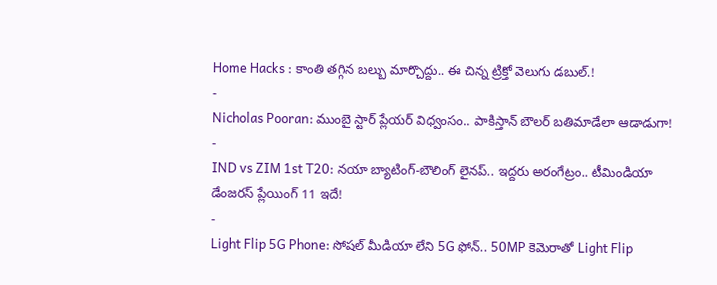Home Hacks : కాంతి తగ్గిన బల్బు మార్చొద్దు.. ఈ చిన్న ట్రిక్తో వెలుగు డబుల్.!
-
Nicholas Pooran: ముంబై స్టార్ ప్లేయర్ విధ్వంసం.. పాకిస్తాన్ బౌలర్ బతిమాడేలా ఆడాడుగా!
-
IND vs ZIM 1st T20: నయా బ్యాటింగ్-బౌలింగ్ లైనప్.. ఇద్దరు అరంగేట్రం.. టీమిండియా డేంజరస్ ప్లేయింగ్ 11 ఇదే!
-
Light Flip 5G Phone: సోషల్ మీడియా లేని 5G ఫోన్.. 50MP కెమెరాతో Light Flip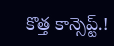కొత్త కాన్సెప్ట్.!